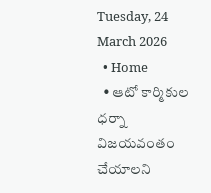Tuesday, 24 March 2026
  • Home
  • ఆటో కార్మికుల ధర్నా విజయవంతం చేయాలని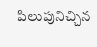పిలుపునిచ్చిన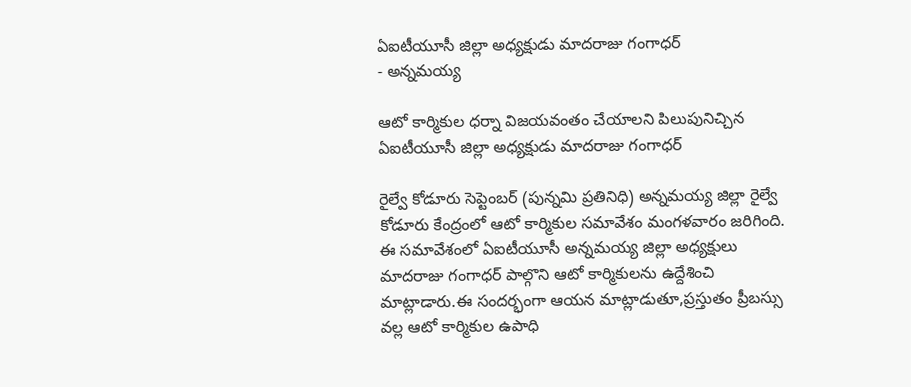ఏఐటీయూసీ జిల్లా అధ్యక్షుడు మాదరాజు గంగాధర్
- అన్నమయ్య

ఆటో కార్మికుల ధర్నా విజయవంతం చేయాలని పిలుపునిచ్చిన ఏఐటీయూసీ జిల్లా అధ్యక్షుడు మాదరాజు గంగాధర్

రైల్వే కోడూరు సెప్టెంబర్ (పున్నమి ప్రతినిధి) అన్నమయ్య జిల్లా రైల్వే కోడూరు కేంద్రంలో ఆటో కార్మికుల సమావేశం మంగళవారం జరిగింది. ఈ సమావేశంలో ఏఐటీయూసీ అన్నమయ్య జిల్లా అధ్యక్షులు మాదరాజు గంగాధర్ పాల్గొని ఆటో కార్మికులను ఉద్దేశించి మాట్లాడారు.ఈ సందర్భంగా ఆయన మాట్లాడుతూ,ప్రస్తుతం ప్రీబస్సు వల్ల ఆటో కార్మికుల ఉపాధి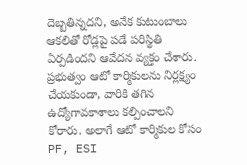దెబ్బతిన్నదని, అనేక కుటుంబాలు ఆకలితో రోడ్లపై పడే పరిస్థితి ఏర్పడిందని ఆవేదన వ్యక్తం చేశారు. ప్రభుత్వం ఆటో కార్మికులను నిర్లక్ష్యం చేయకుండా, వారికి తగిన ఉద్యోగావకాశాలు కల్పించాలని కోరారు. అలాగే ఆటో కార్మికుల కోసం PF, ESI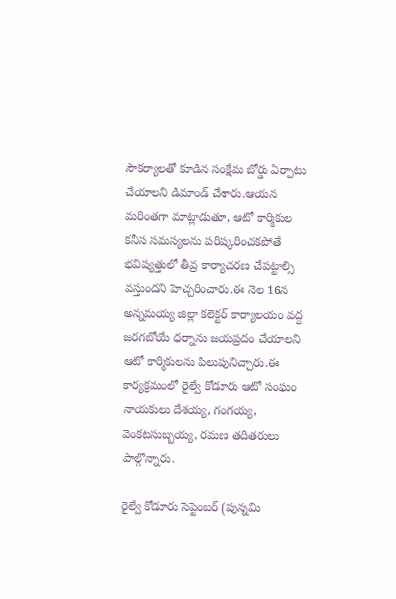సౌకర్యాలతో కూడిన సంక్షేమ బోర్డు ఏర్పాటు చేయాలని డిమాండ్ చేశారు.ఆయన మరింతగా మాట్లాడుతూ, ఆటో కార్మికుల కనీస సమస్యలను పరిష్కరించకపోతే భవిష్యత్తులో తీవ్ర కార్యాచరణ చేపట్టాల్సి వస్తుందని హెచ్చరించారు.ఈ నెల 16న అన్నమయ్య జిల్లా కలెక్టర్ కార్యాలయం వద్ద జరగబోయే ధర్నాను జయప్రదం చేయాలని ఆటో కార్మికులను పిలుపునిచ్చారు.ఈ కార్యక్రమంలో రైల్వే కోడూరు ఆటో సంఘం నాయకులు దేశయ్య, గంగయ్య, వెంకటసుబ్బయ్య, రమణ తదితరులు పాల్గొన్నారు.

రైల్వే కోడూరు సెప్టెంబర్ (పున్నమి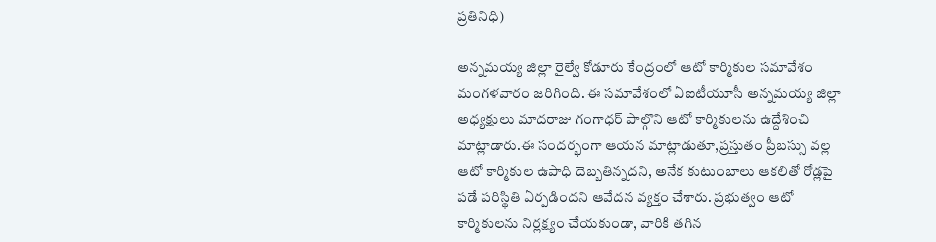ప్రతినిధి)

అన్నమయ్య జిల్లా రైల్వే కోడూరు కేంద్రంలో ఆటో కార్మికుల సమావేశం మంగళవారం జరిగింది. ఈ సమావేశంలో ఏఐటీయూసీ అన్నమయ్య జిల్లా అధ్యక్షులు మాదరాజు గంగాధర్ పాల్గొని ఆటో కార్మికులను ఉద్దేశించి మాట్లాడారు.ఈ సందర్భంగా ఆయన మాట్లాడుతూ,ప్రస్తుతం ప్రీబస్సు వల్ల ఆటో కార్మికుల ఉపాధి దెబ్బతిన్నదని, అనేక కుటుంబాలు ఆకలితో రోడ్లపై పడే పరిస్థితి ఏర్పడిందని ఆవేదన వ్యక్తం చేశారు. ప్రభుత్వం ఆటో కార్మికులను నిర్లక్ష్యం చేయకుండా, వారికి తగిన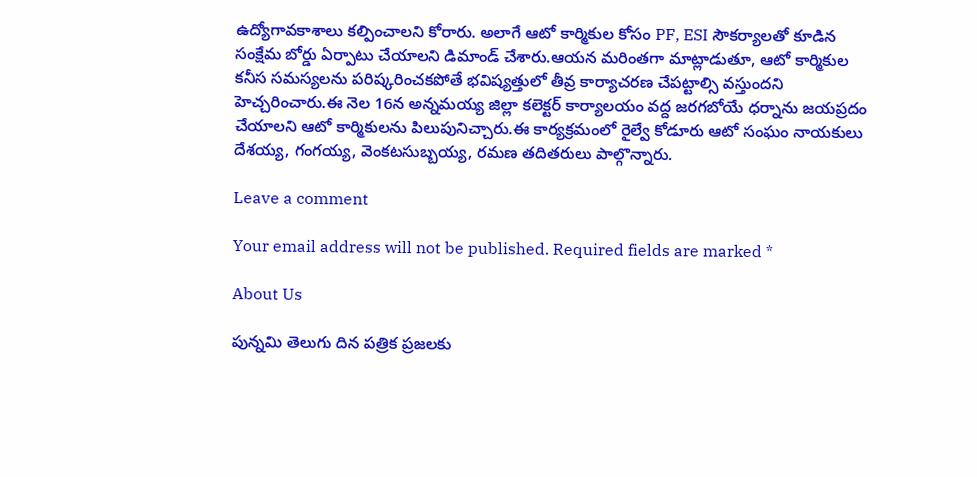ఉద్యోగావకాశాలు కల్పించాలని కోరారు. అలాగే ఆటో కార్మికుల కోసం PF, ESI సౌకర్యాలతో కూడిన సంక్షేమ బోర్డు ఏర్పాటు చేయాలని డిమాండ్ చేశారు.ఆయన మరింతగా మాట్లాడుతూ, ఆటో కార్మికుల కనీస సమస్యలను పరిష్కరించకపోతే భవిష్యత్తులో తీవ్ర కార్యాచరణ చేపట్టాల్సి వస్తుందని హెచ్చరించారు.ఈ నెల 16న అన్నమయ్య జిల్లా కలెక్టర్ కార్యాలయం వద్ద జరగబోయే ధర్నాను జయప్రదం చేయాలని ఆటో కార్మికులను పిలుపునిచ్చారు.ఈ కార్యక్రమంలో రైల్వే కోడూరు ఆటో సంఘం నాయకులు దేశయ్య, గంగయ్య, వెంకటసుబ్బయ్య, రమణ తదితరులు పాల్గొన్నారు.

Leave a comment

Your email address will not be published. Required fields are marked *

About Us

పున్నమి తెలుగు దిన పత్రిక ప్రజలకు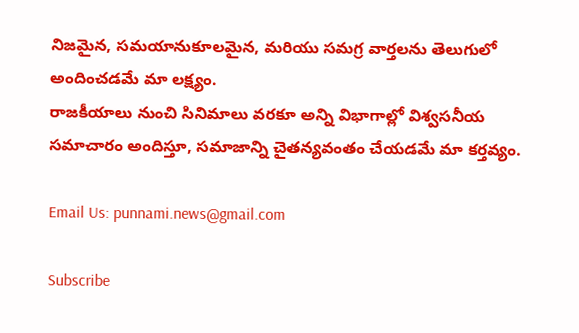నిజమైన, సమయానుకూలమైన, మరియు సమగ్ర వార్తలను తెలుగులో అందించడమే మా లక్ష్యం.
రాజకీయాలు నుంచి సినిమాలు వరకూ అన్ని విభాగాల్లో విశ్వసనీయ సమాచారం అందిస్తూ, సమాజాన్ని చైతన్యవంతం చేయడమే మా కర్తవ్యం.

Email Us: punnami.news@gmail.com

Subscribe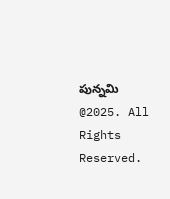పున్నమి  @2025. All Rights Reserved.